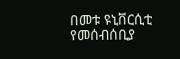በመቱ ዩኒቨርሲቲ የመሰብሰቢያ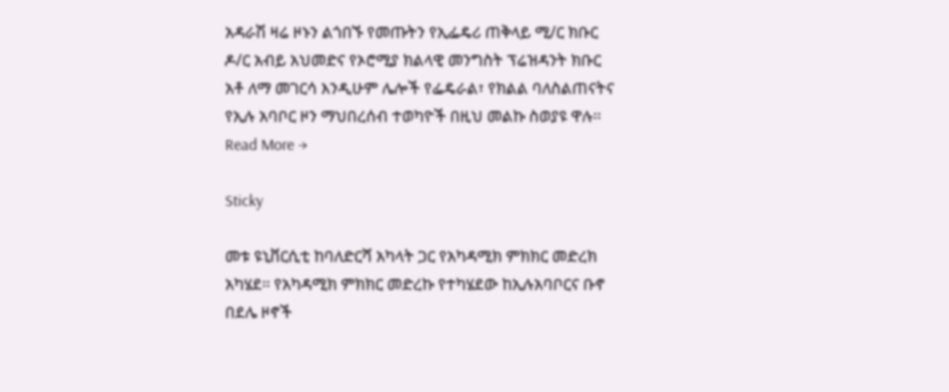አዳራሽ ዛሬ ዞኑን ልጎበኙ የመጡትን የኢፌዴሪ ጠቅላይ ሚ/ር ክቡር ዶ/ር አብይ አህመድና የኦሮሚያ ክልላዊ መንግስት ፕሬዝዳንት ክቡር አቶ ለማ መገርሳ እንዲሁም ሌሎች የፌዴራል፣ የክልል ባለስልጠናትና የኢሉ አባቦር ዞን ማህበረሰብ ተወካዮች በዚህ መልኩ ስወያዩ ዋሉ፡፡Read More →

Sticky

መቱ ዩኒቨርሲቲ ከባለድርሻ አካላት ጋር የአካዳሚክ ምክክር መድረክ አካሄደ፡፡ የአካዳሚክ ምክክር መድረኩ የተካሄደው ከኢሉአባቦርና ቡኖ በደሌ ዞኖች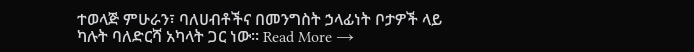ተወላጅ ምሁራን፣ ባለሀብቶችና በመንግስት ኃላፊነት ቦታዎች ላይ ካሉት ባለድርሻ አካላት ጋር ነው፡፡ Read More →